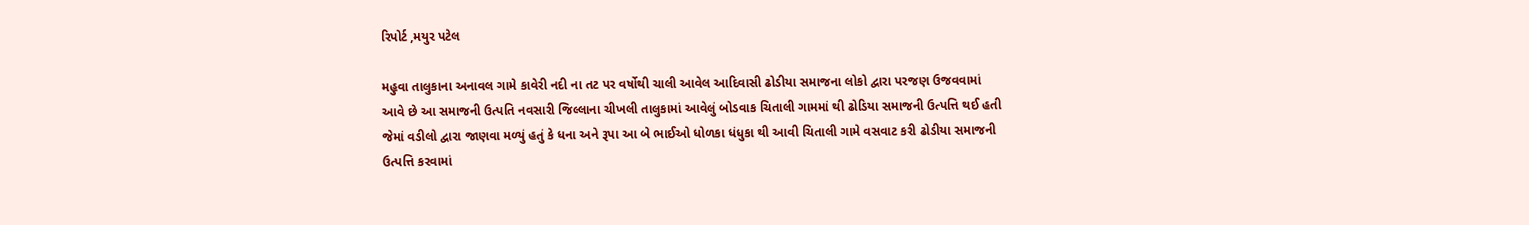રિપોર્ટ ,મયુર પટેલ

મહુવા તાલુકાના અનાવલ ગામે કાવેરી નદી ના તટ પર વર્ષોથી ચાલી આવેલ આદિવાસી ઢોડીયા સમાજના લોકો દ્વારા પરજણ ઉજવવામાં આવે છે આ સમાજની ઉત્પતિ નવસારી જિલ્લાના ચીખલી તાલુકામાં આવેલું બોડવાક ચિતાલી ગામમાં થી ઢોડિયા સમાજની ઉત્પત્તિ થઈ હતી જેમાં વડીલો દ્વારા જાણવા મળ્યું હતું કે ધના અને રૂપા આ બે ભાઈઓ ધોળકા ધંધુકા થી આવી ચિતાલી ગામે વસવાટ કરી ઢોડીયા સમાજની ઉત્પત્તિ કરવામાં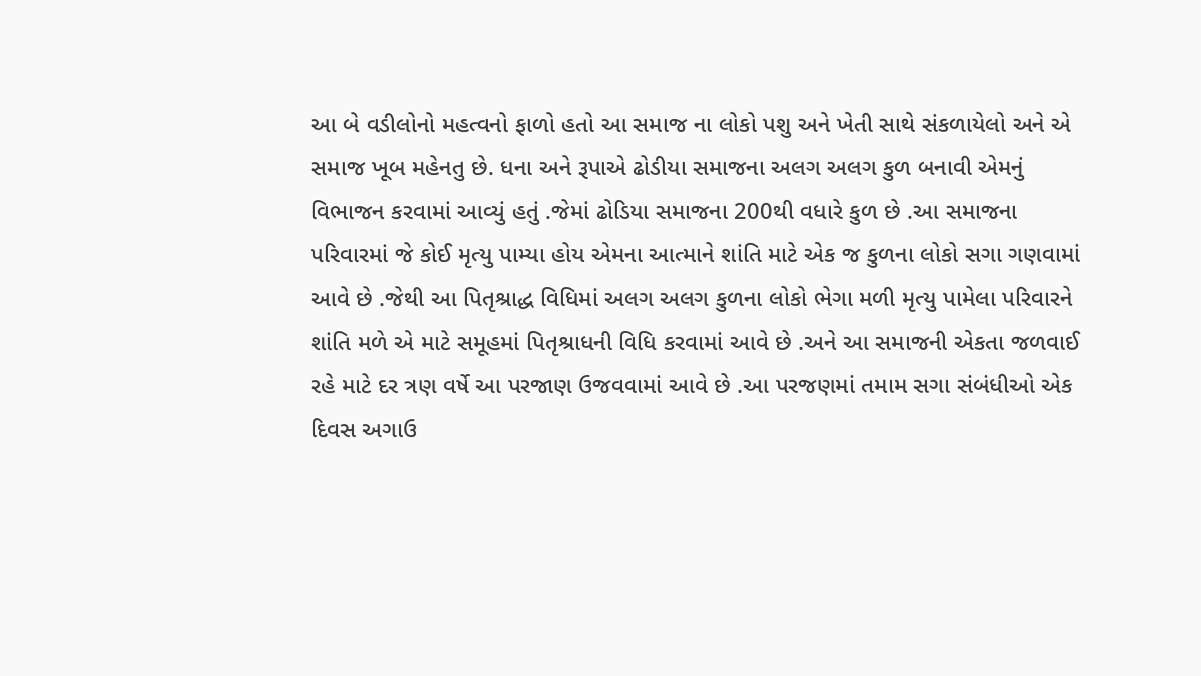આ બે વડીલોનો મહત્વનો ફાળો હતો આ સમાજ ના લોકો પશુ અને ખેતી સાથે સંકળાયેલો અને એ સમાજ ખૂબ મહેનતુ છે. ધના અને રૂપાએ ઢોડીયા સમાજના અલગ અલગ કુળ બનાવી એમનું વિભાજન કરવામાં આવ્યું હતું .જેમાં ઢોડિયા સમાજના 200થી વધારે કુળ છે .આ સમાજના પરિવારમાં જે કોઈ મૃત્યુ પામ્યા હોય એમના આત્માને શાંતિ માટે એક જ કુળના લોકો સગા ગણવામાં આવે છે .જેથી આ પિતૃશ્રાદ્ધ વિધિમાં અલગ અલગ કુળના લોકો ભેગા મળી મૃત્યુ પામેલા પરિવારને શાંતિ મળે એ માટે સમૂહમાં પિતૃશ્રાધની વિધિ કરવામાં આવે છે .અને આ સમાજની એકતા જળવાઈ રહે માટે દર ત્રણ વર્ષે આ પરજાણ ઉજવવામાં આવે છે .આ પરજણમાં તમામ સગા સંબંધીઓ એક દિવસ અગાઉ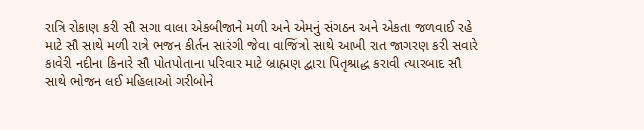રાત્રિ રોકાણ કરી સૌ સગા વાલા એકબીજાને મળી અને એમનું સંગઠન અને એકતા જળવાઈ રહે માટે સૌ સાથે મળી રાત્રે ભજન કીર્તન સારંગી જેવા વાજિંત્રો સાથે આખી રાત જાગરણ કરી સવારે કાવેરી નદીના કિનારે સૌ પોતપોતાના પરિવાર માટે બ્રાહ્મણ દ્વારા પિતૃશ્રાદ્ધ કરાવી ત્યારબાદ સૌ સાથે ભોજન લઈ મહિલાઓ ગરીબોને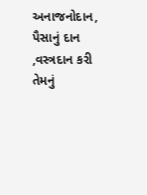અનાજનોદાન, પૈસાનું દાન ,વસ્ત્રદાન કરી તેમનું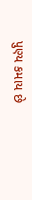પુણ્ય કમાય છે